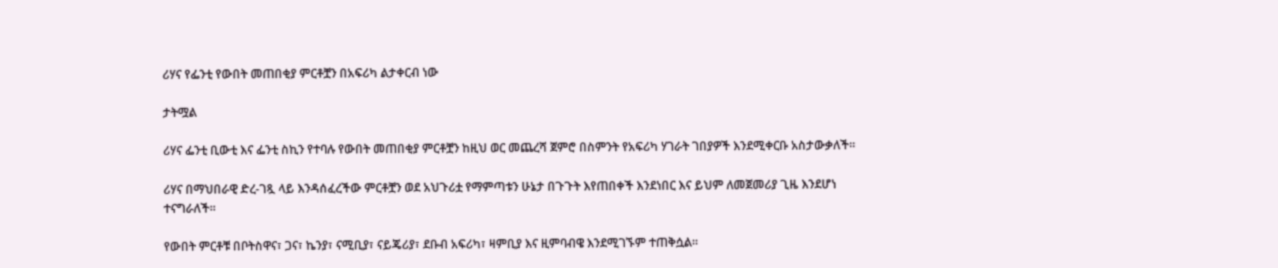ሪሃና የፌንቲ የውበት መጠበቂያ ምርቶቿን በአፍሪካ ልታቀርብ ነው

ታትሟል

ሪሃና ፌንቲ ቢውቲ እና ፌንቲ ስኪን የተባሉ የውበት መጠበቂያ ምርቶቿን ከዚህ ወር መጨረሻ ጀምሮ በስምንት የአፍሪካ ሃገራት ገበያዎች እንደሚቀርቡ አስታውቃለች።

ሪሃና በማህበራዊ ድረ-ገጿ ላይ እንዳሰፈረችው ምርቶቿን ወደ አህጉሪቷ የማምጣቱን ሁኔታ በጉጉት እየጠበቀች እንደነበር እና ይህም ለመጀመሪያ ጊዜ እንደሆነ ተናግራለች።

የውበት ምርቶቹ በቦትስዋና፣ ጋና፣ ኬንያ፣ ናሚቢያ፣ ናይጄሪያ፣ ደቡብ አፍሪካ፣ ዛምቢያ እና ዚምባብዌ እንደሚገኙም ተጠቅሷል።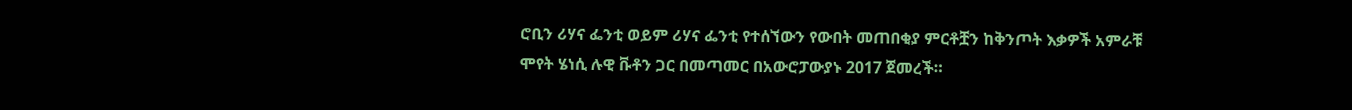ሮቢን ሪሃና ፌንቲ ወይም ሪሃና ፌንቲ የተሰኘውን የውበት መጠበቂያ ምርቶቿን ከቅንጦት እቃዎች አምራቹ ሞየት ሄነሲ ሉዊ ቩቶን ጋር በመጣመር በአውሮፓውያኑ 2017 ጀመረች።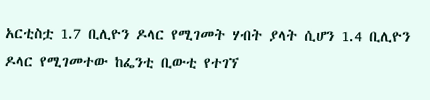አርቲስቷ 1.7 ቢሊዮን ዶላር የሚገመት ሃብት ያላት ሲሆን 1.4 ቢሊዮን ዶላር የሚገመተው ከፌንቲ ቢውቲ የተገኘ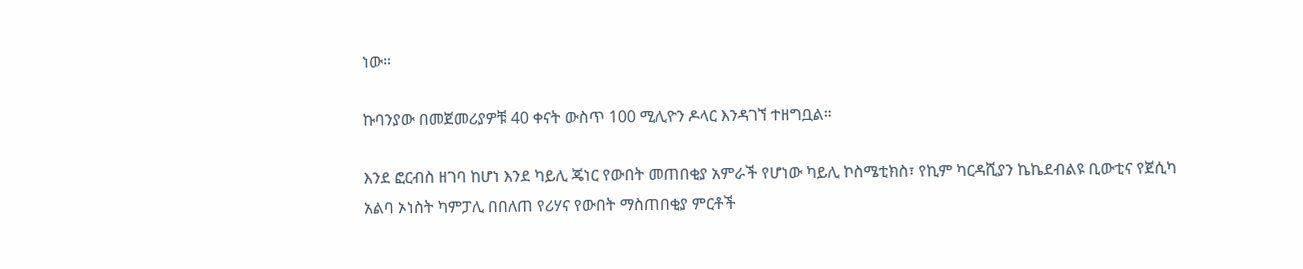ነው።

ኩባንያው በመጀመሪያዎቹ 40 ቀናት ውስጥ 100 ሚሊዮን ዶላር እንዳገኘ ተዘግቧል።

እንደ ፎርብስ ዘገባ ከሆነ እንደ ካይሊ ጄነር የውበት መጠበቂያ አምራች የሆነው ካይሊ ኮስሜቲክስ፣ የኪም ካርዳሺያን ኬኬደብልዩ ቢውቲና የጀሲካ አልባ ኦነስት ካምፓሊ በበለጠ የሪሃና የውበት ማስጠበቂያ ምርቶች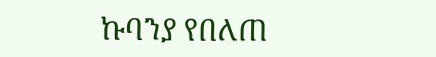ኩባንያ የበለጠ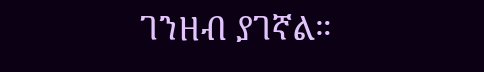ገንዘብ ያገኛል።